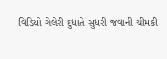વિડિયો ગેલેરી દુધાતે સુધરી જવાની ચીમકી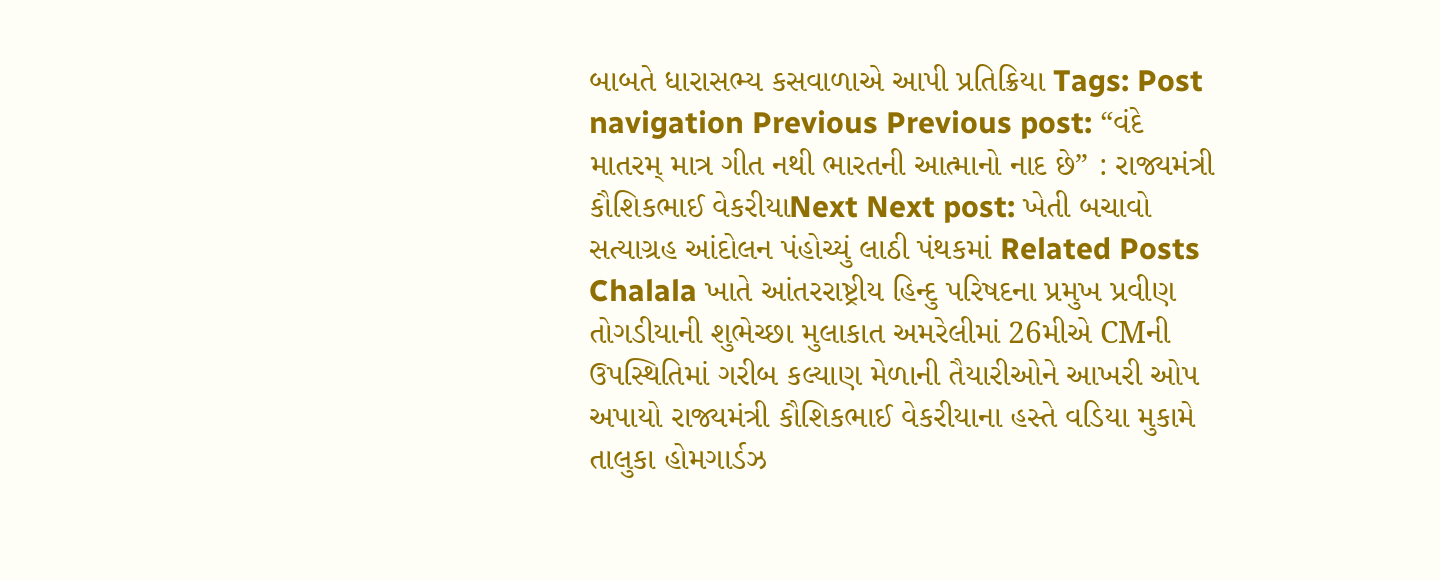બાબતે ધારાસભ્ય કસવાળાએ આપી પ્રતિક્રિયા Tags: Post navigation Previous Previous post: “વંદે માતરમ્ માત્ર ગીત નથી ભારતની આત્માનો નાદ છે” : રાજ્યમંત્રી કૌશિકભાઈ વેકરીયાNext Next post: ખેતી બચાવો સત્યાગ્રહ આંદોલન પંહોચ્યું લાઠી પંથકમાં Related Posts Chalala ખાતે આંતરરાષ્ટ્રીય હિન્દુ પરિષદના પ્રમુખ પ્રવીણ તોગડીયાની શુભેચ્છા મુલાકાત અમરેલીમાં 26મીએ CMની ઉપસ્થિતિમાં ગરીબ કલ્યાણ મેળાની તૈયારીઓને આખરી ઓપ અપાયો રાજ્યમંત્રી કૌશિકભાઈ વેકરીયાના હસ્તે વડિયા મુકામે તાલુકા હોમગાર્ડઝ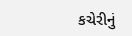કચેરીનું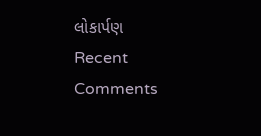લોકાર્પણ
Recent Comments